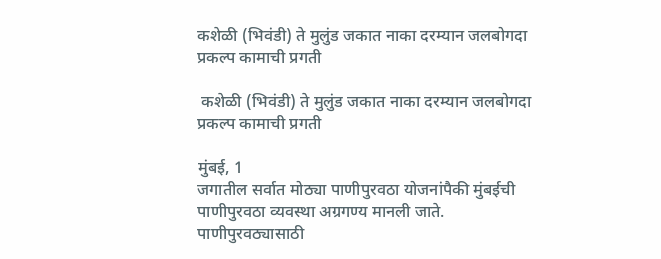कशेळी (भिवंडी) ते मुलुंड जकात नाका दरम्यान जलबोगदा प्रकल्प कामाची प्रगती

 कशेळी (भिवंडी) ते मुलुंड जकात नाका दरम्यान जलबोगदा प्रकल्प कामाची प्रगती

मुंबई, 1
जगातील सर्वात मोठ्या पाणीपुरवठा योजनांपैकी मुंबईची पाणीपुरवठा व्यवस्था अग्रगण्य मानली जाते. पाणीपुरवठ्यासाठी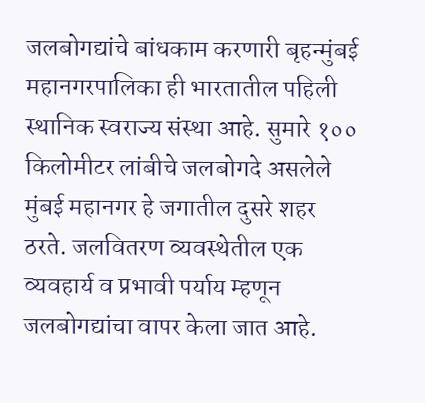जलबोगद्यांचे बांधकाम करणारी बृहन्मुंबई महानगरपालिका ही भारतातील पहिली स्थानिक स्वराज्य संस्था आहे. सुमारे १०० किलोमीटर लांबीचे जलबोगदे असलेले मुंबई महानगर हे जगातील दुसरे शहर ठरते. जलवितरण व्यवस्थेतील एक व्यवहार्य व प्रभावी पर्याय म्हणून जलबोगद्यांचा वापर केला जात आहे.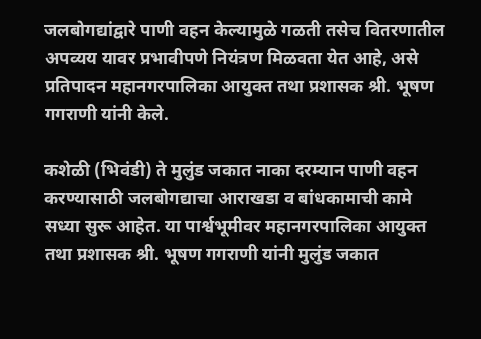जलबोगद्यांद्वारे पाणी वहन केल्यामुळे गळती तसेच वितरणातील अपव्यय यावर प्रभावीपणे नियंत्रण मिळवता येत आहे, असे प्रतिपादन महानगरपालिका आयुक्त तथा प्रशासक श्री. भूषण गगराणी यांनी केले.

कशेळी (भिवंडी) ते मुलुंड जकात नाका दरम्यान पाणी वहन करण्यासाठी जलबोगद्याचा आराखडा व बांधकामाची कामे सध्या सुरू आहेत. या पार्श्वभूमीवर महानगरपालिका आयुक्त तथा प्रशासक श्री. भूषण गगराणी यांनी मुलुंड जकात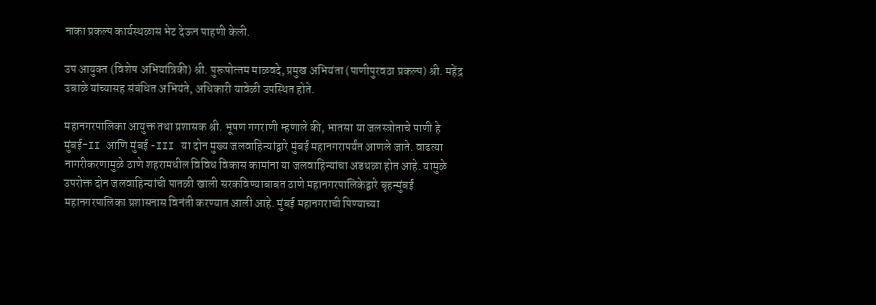नाका प्रकल्प कार्यस्थळास भेट देऊन पाहणी केली.

उप आयुक्‍त (विशेष अभियांत्रिकी) श्री. पुरूषोत्‍तम माळवदे, प्रमुख अभियंता (पाणीपुरवठा प्रकल्‍प) श्री. महेंद्र उबाळे यांच्‍यासह संबंधित अभियंते, अधिकारी यावेळी उपस्थित होते.

महानगरपालिका आयुक्त तथा प्रशासक श्री. भूषण गगराणी म्हणाले की, भातसा या जलस्त्रोताचे पाणी हे मुंबई-II आणि मुंबई -III या दोन मुख्य जलवाहिन्यांद्वारे मुंबई महानगरापर्यंत आणले जाते. वाढत्या नागरीकरणामुळे ठाणे शहरामधील विविध विकास कामांना या जलवाहिन्यांचा अडथळा होत आहे. यामुळे उपरोक्त दोन जलवाहिन्यांची पातळी खाली सरकविण्याबाबत ठाणे महानगरपालिकेद्वारे बृहन्मुंबई महानगरपालिका प्रशासनास विनंती करण्यात आली आहे. मुंबई महानगराची पिण्याच्या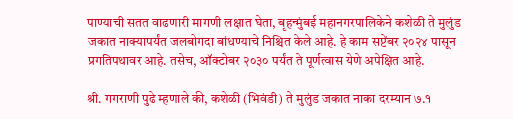पाण्याची सतत वाढणारी मागणी लक्षात घेता, बृहन्मुंबई महानगरपालिकेने कशेळी ते मुलुंड जकात नाक्यापर्यंत जलबोगदा बांधण्याचे निश्चित केले आहे. हे काम सप्टेंबर २०२४ पासून प्रगतिपथावर आहे. तसेच, ऑक्टोबर २०३० पर्यंत ते पूर्णत्वास येणे अपेक्षित आहे.

श्री. गगराणी पुढे म्हणाले की, कशेळी (भिवंडी) ते मुलुंड जकात नाका दरम्यान ७.१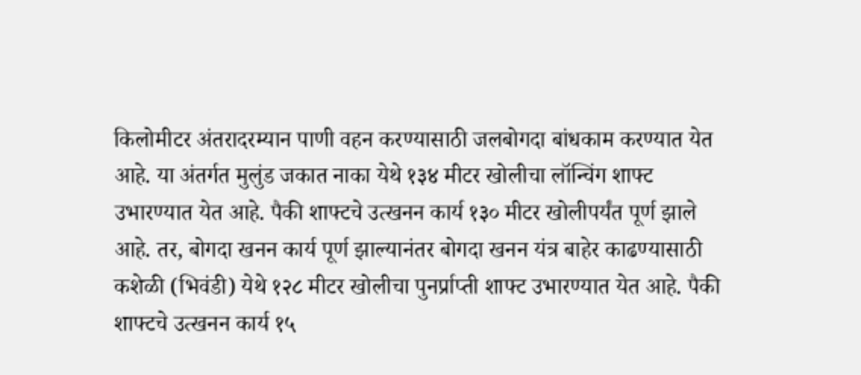किलोमीटर अंतरादरम्यान पाणी वहन करण्यासाठी जलबोगदा बांधकाम करण्यात येत आहे. या अंतर्गत मुलुंड जकात नाका येथे १३४ मीटर खोलीचा लॉन्चिंग शाफ्ट उभारण्यात येत आहे. पैकी शाफ्टचे उत्खनन कार्य १३० मीटर खोलीपर्यंत पूर्ण झाले आहे. तर, बोगदा खनन कार्य पूर्ण झाल्यानंतर बोगदा खनन यंत्र बाहेर काढण्यासाठी कशेळी (भिवंडी) येथे १२८ मीटर खोलीचा पुनर्प्राप्ती शाफ्ट उभारण्यात येत आहे. पैकी शाफ्टचे उत्खनन कार्य १५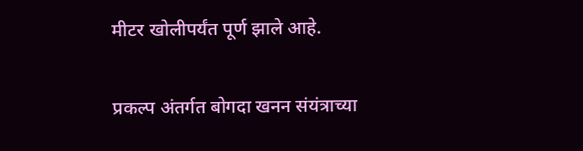मीटर खोलीपर्यंत पूर्ण झाले आहे.

प्रकल्प अंतर्गत बोगदा खनन संयंत्राच्या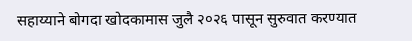सहाय्याने बोगदा खोदकामास जुलै २०२६ पासून सुरुवात करण्यात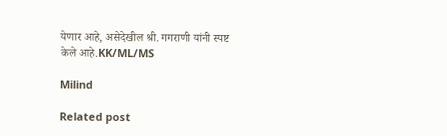येणार आहे, असेदेखील श्री. गगराणी यांनी स्पष्ट केले आहे.KK/ML/MS

Milind

Related post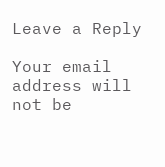Leave a Reply

Your email address will not be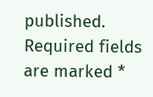published. Required fields are marked *